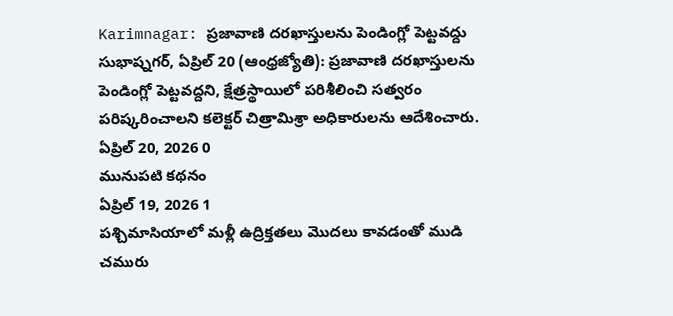Karimnagar: ప్రజావాణి దరఖాస్తులను పెండింగ్లో పెట్టవద్దు
సుభాష్నగర్, ఏప్రిల్ 20 (ఆంధ్రజ్యోతి): ప్రజావాణి దరఖాస్తులను పెండింగ్లో పెట్టవద్దని, క్షేత్రస్థాయిలో పరిశీలించి సత్వరం పరిష్కరించాలని కలెక్టర్ చిత్రామిశ్రా అధికారులను ఆదేశించారు.
ఏప్రిల్ 20, 2026 0
మునుపటి కథనం
ఏప్రిల్ 19, 2026 1
పశ్చిమాసియాలో మళ్లీ ఉద్రిక్తతలు మొదలు కావడంతో ముడి చమురు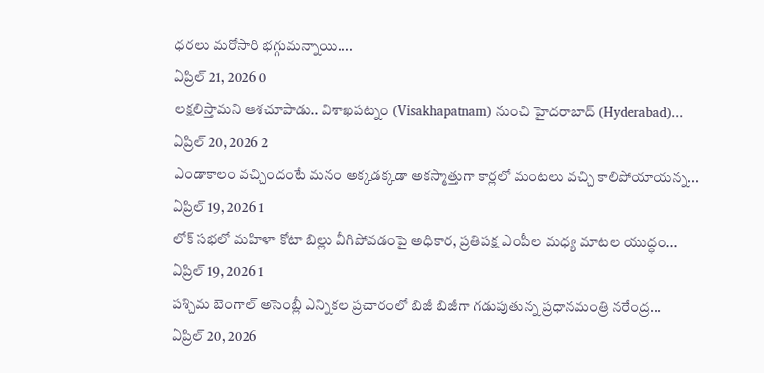ధరలు మరోసారి భగ్గుమన్నాయి....
ఏప్రిల్ 21, 2026 0
లక్షలిస్తామని ఆశచూపాడు.. విశాఖపట్నం (Visakhapatnam) నుంచి హైదరాబాద్ (Hyderabad)...
ఏప్రిల్ 20, 2026 2
ఎండాకాలం వచ్చిందంటే మనం అక్కడక్కడా అకస్మాత్తుగా కార్లలో మంటలు వచ్చి కాలిపోయాయన్న...
ఏప్రిల్ 19, 2026 1
లోక్ సభలో మహిళా కోటా బిల్లు వీగిపోవడంపై అధికార, ప్రతిపక్ష ఎంపీల మధ్య మాటల యుద్ధం...
ఏప్రిల్ 19, 2026 1
పశ్చిమ బెంగాల్ అసెంబ్లీ ఎన్నికల ప్రచారంలో బిజీ బిజీగా గడుపుతున్న ప్రధానమంత్రి నరేంద్ర...
ఏప్రిల్ 20, 2026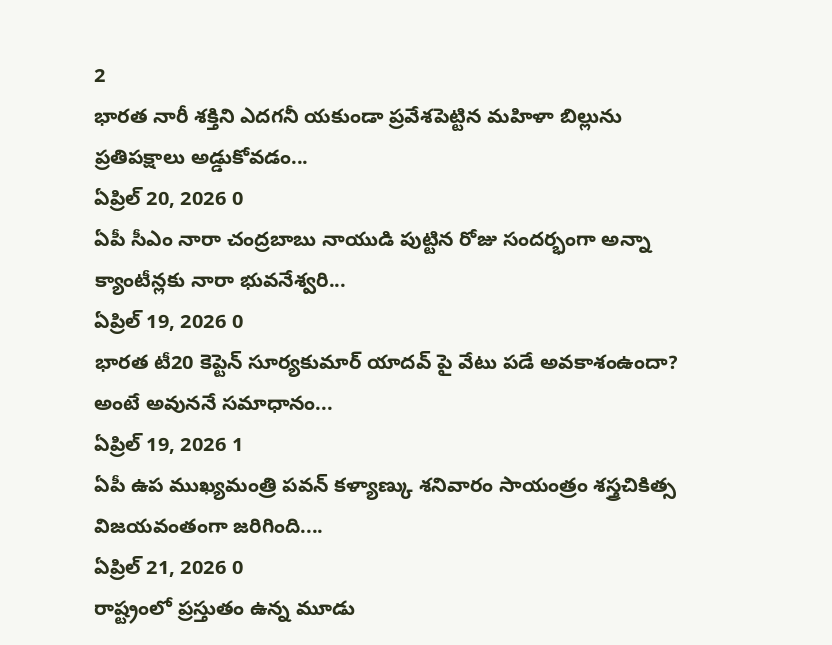2
భారత నారీ శక్తిని ఎదగనీ యకుండా ప్రవేశపెట్టిన మహిళా బిల్లును ప్రతిపక్షాలు అడ్డుకోవడం...
ఏప్రిల్ 20, 2026 0
ఏపీ సీఎం నారా చంద్రబాబు నాయుడి పుట్టిన రోజు సందర్భంగా అన్నా క్యాంటీన్లకు నారా భువనేశ్వరి...
ఏప్రిల్ 19, 2026 0
భారత టీ20 కెప్టెన్ సూర్యకుమార్ యాదవ్ పై వేటు పడే అవకాశంఉందా? అంటే అవుననే సమాధానం...
ఏప్రిల్ 19, 2026 1
ఏపీ ఉప ముఖ్యమంత్రి పవన్ కళ్యాణ్కు శనివారం సాయంత్రం శస్త్రచికిత్స విజయవంతంగా జరిగింది....
ఏప్రిల్ 21, 2026 0
రాష్ట్రంలో ప్రస్తుతం ఉన్న మూడు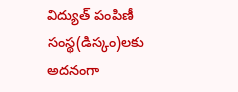విద్యుత్ పంపిణీ సంస్థ(డిస్కం)లకు అదనంగా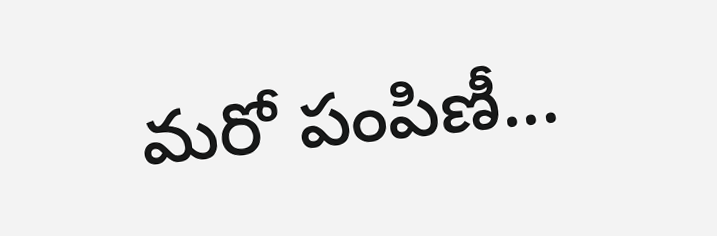మరో పంపిణీ...